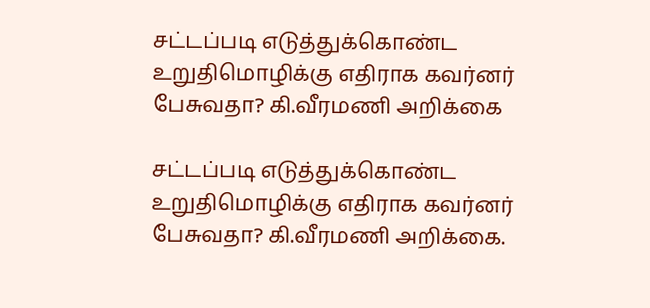சட்டப்படி எடுத்துக்கொண்ட உறுதிமொழிக்கு எதிராக கவர்னர் பேசுவதா? கி.வீரமணி அறிக்கை

சட்டப்படி எடுத்துக்கொண்ட உறுதிமொழிக்கு எதிராக கவர்னர் பேசுவதா? கி.வீரமணி அறிக்கை.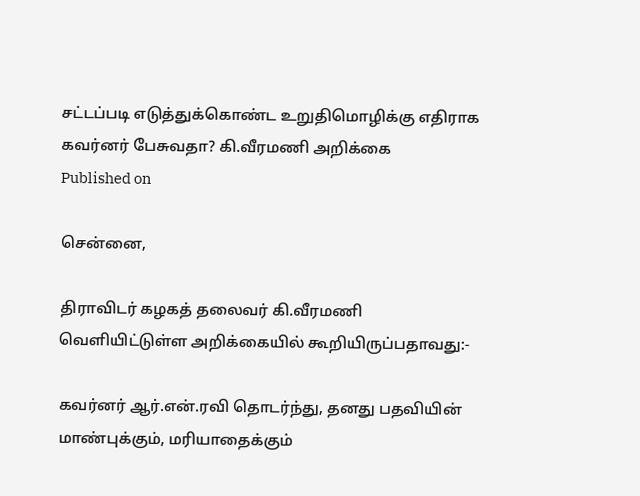சட்டப்படி எடுத்துக்கொண்ட உறுதிமொழிக்கு எதிராக கவர்னர் பேசுவதா? கி.வீரமணி அறிக்கை
Published on

சென்னை,

திராவிடர் கழகத் தலைவர் கி.வீரமணி வெளியிட்டுள்ள அறிக்கையில் கூறியிருப்பதாவது:-

கவர்னர் ஆர்.என்.ரவி தொடர்ந்து, தனது பதவியின் மாண்புக்கும், மரியாதைக்கும்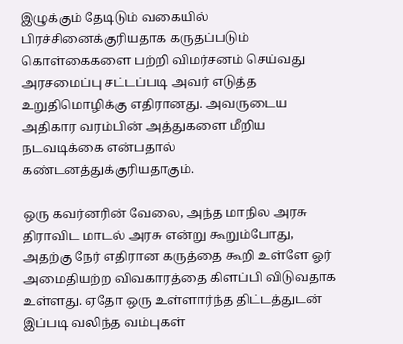இழுக்கும் தேடிடும் வகையில் பிரச்சினைக்குரியதாக கருதப்படும் கொள்கைகளை பற்றி விமர்சனம் செய்வது அரசமைப்பு சட்டப்படி அவர் எடுத்த உறுதிமொழிக்கு எதிரானது. அவருடைய அதிகார வரம்பின் அத்துகளை மீறிய நடவடிக்கை என்பதால் கண்டனத்துக்குரியதாகும்.

ஒரு கவர்னரின் வேலை, அந்த மாநில அரசு திராவிட மாடல் அரசு என்று கூறும்போது, அதற்கு நேர் எதிரான கருத்தை கூறி உள்ளே ஓர் அமைதியற்ற விவகாரத்தை கிளப்பி விடுவதாக உள்ளது. ஏதோ ஒரு உள்ளார்ந்த திட்டத்துடன் இப்படி வலிந்த வம்புகள்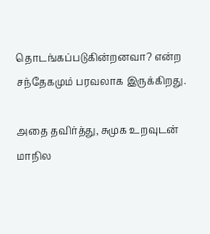தொடங்கப்படுகின்றனவா? என்ற சந்தேகமும் பரவலாக இருக்கிறது.

அதை தவிர்த்து, சுமுக உறவுடன் மாநில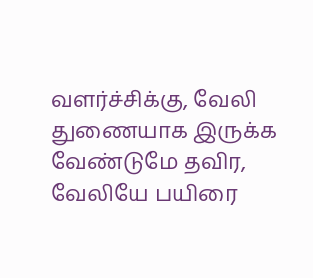வளர்ச்சிக்கு, வேலி துணையாக இருக்க வேண்டுமே தவிர, வேலியே பயிரை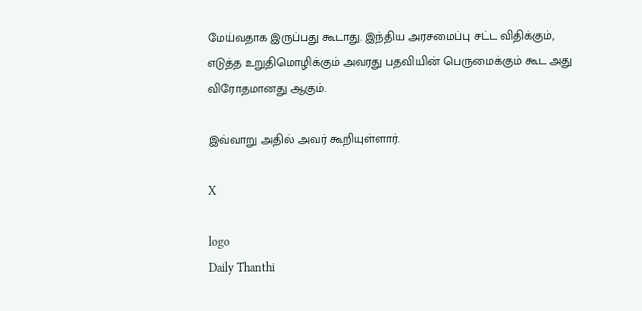மேய்வதாக இருப்பது கூடாது. இந்திய அரசமைப்பு சட்ட விதிக்கும், எடுத்த உறுதிமொழிக்கும் அவரது பதவியின் பெருமைக்கும் கூட அது விரோதமானது ஆகும்.

இவ்வாறு அதில் அவர் கூறியுள்ளார்.

X

logo
Daily Thanthi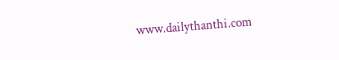www.dailythanthi.com